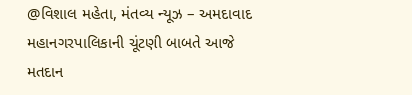@વિશાલ મહેતા, મંતવ્ય ન્યૂઝ – અમદાવાદ
મહાનગરપાલિકાની ચૂંટણી બાબતે આજે મતદાન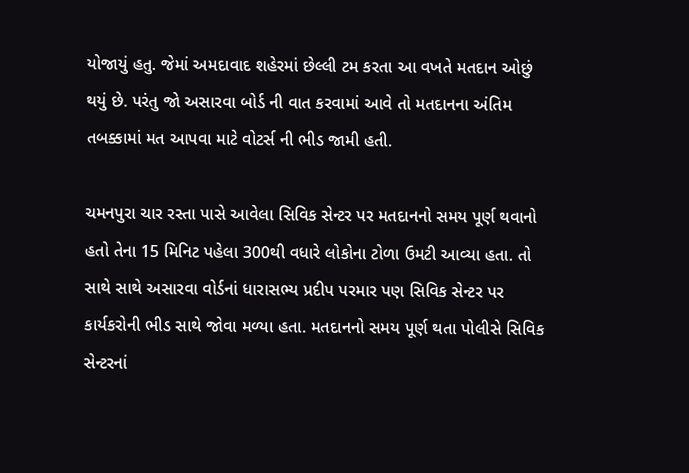યોજાયું હતુ. જેમાં અમદાવાદ શહેરમાં છેલ્લી ટમ કરતા આ વખતે મતદાન ઓછું થયું છે. પરંતુ જો અસારવા બોર્ડ ની વાત કરવામાં આવે તો મતદાનના અંતિમ તબક્કામાં મત આપવા માટે વોટર્સ ની ભીડ જામી હતી.

ચમનપુરા ચાર રસ્તા પાસે આવેલા સિવિક સેન્ટર પર મતદાનનો સમય પૂર્ણ થવાનો હતો તેના 15 મિનિટ પહેલા 300થી વધારે લોકોના ટોળા ઉમટી આવ્યા હતા. તો સાથે સાથે અસારવા વોર્ડનાં ધારાસભ્ય પ્રદીપ પરમાર પણ સિવિક સેન્ટર પર કાર્યકરોની ભીડ સાથે જોવા મળ્યા હતા. મતદાનનો સમય પૂર્ણ થતા પોલીસે સિવિક સેન્ટરનાં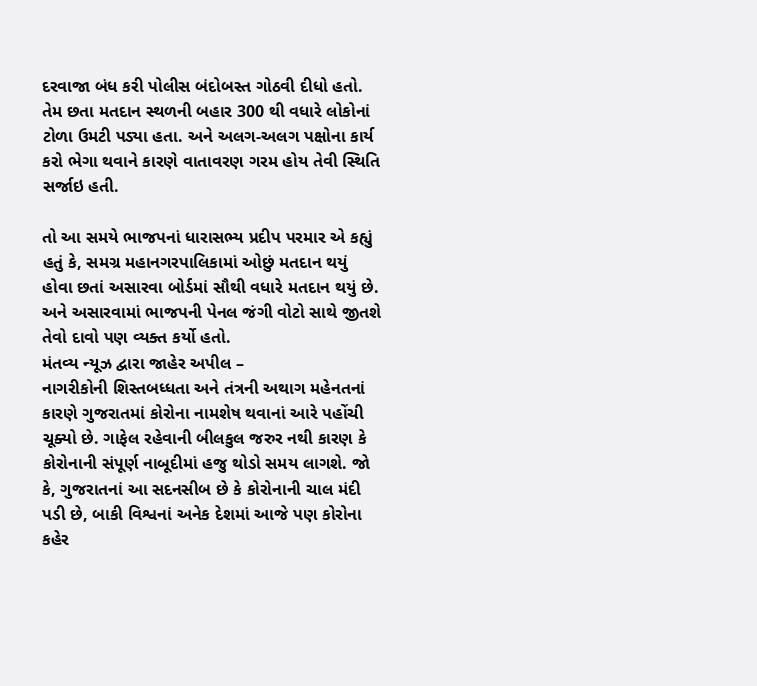દરવાજા બંધ કરી પોલીસ બંદોબસ્ત ગોઠવી દીધો હતો. તેમ છતા મતદાન સ્થળની બહાર 300 થી વધારે લોકોનાં ટોળા ઉમટી પડ્યા હતા. અને અલગ-અલગ પક્ષોના કાર્ય કરો ભેગા થવાને કારણે વાતાવરણ ગરમ હોય તેવી સ્થિતિ સર્જાઇ હતી.

તો આ સમયે ભાજપનાં ધારાસભ્ય પ્રદીપ પરમાર એ કહ્યું હતું કે, સમગ્ર મહાનગરપાલિકામાં ઓછું મતદાન થયું હોવા છતાં અસારવા બોર્ડમાં સૌથી વધારે મતદાન થયું છે. અને અસારવામાં ભાજપની પેનલ જંગી વોટો સાથે જીતશે તેવો દાવો પણ વ્યક્ત કર્યો હતો.
મંતવ્ય ન્યૂઝ દ્વારા જાહેર અપીલ –
નાગરીકોની શિસ્તબધ્ધતા અને તંત્રની અથાગ મહેનતનાં કારણે ગુજરાતમાં કોરોના નામશેષ થવાનાં આરે પહોંચી ચૂક્યો છે. ગાફેલ રહેવાની બીલકુલ જરુર નથી કારણ કે કોરોનાની સંપૂર્ણ નાબૂદીમાં હજુ થોડો સમય લાગશે. જો કે, ગુજરાતનાં આ સદનસીબ છે કે કોરોનાની ચાલ મંદી પડી છે, બાકી વિશ્વનાં અનેક દેશમાં આજે પણ કોરોના કહેર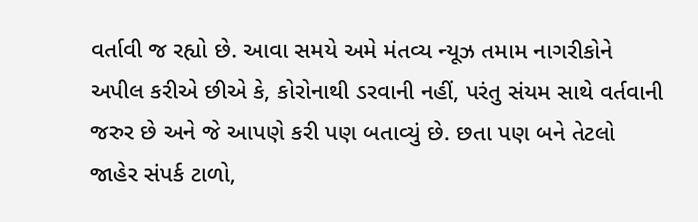વર્તાવી જ રહ્યો છે. આવા સમયે અમે મંતવ્ય ન્યૂઝ તમામ નાગરીકોને અપીલ કરીએ છીએ કે, કોરોનાથી ડરવાની નહીં, પરંતુ સંયમ સાથે વર્તવાની જરુર છે અને જે આપણે કરી પણ બતાવ્યું છે. છતા પણ બને તેટલો જાહેર સંપર્ક ટાળો,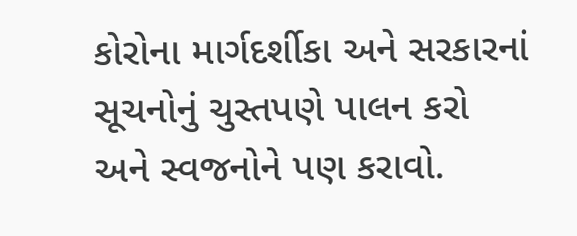કોરોના માર્ગદર્શીકા અને સરકારનાં સૂચનોનું ચુસ્તપણે પાલન કરો અને સ્વજનોને પણ કરાવો.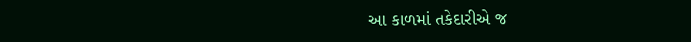આ કાળમાં તકેદારીએ જ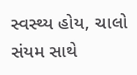સ્વસ્થ્ય હોય, ચાલો સંયમ સાથે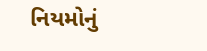નિયમોનું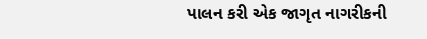પાલન કરી એક જાગૃત નાગરીકની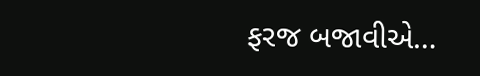ફરજ બજાવીએ…